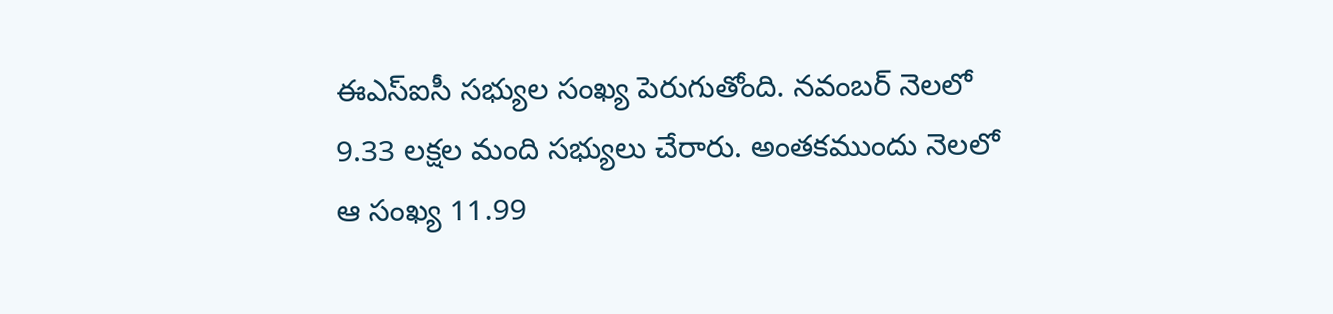ఈఎస్ఐసీ సభ్యుల సంఖ్య పెరుగుతోంది. నవంబర్ నెలలో 9.33 లక్షల మంది సభ్యులు చేరారు. అంతకముందు నెలలో ఆ సంఖ్య 11.99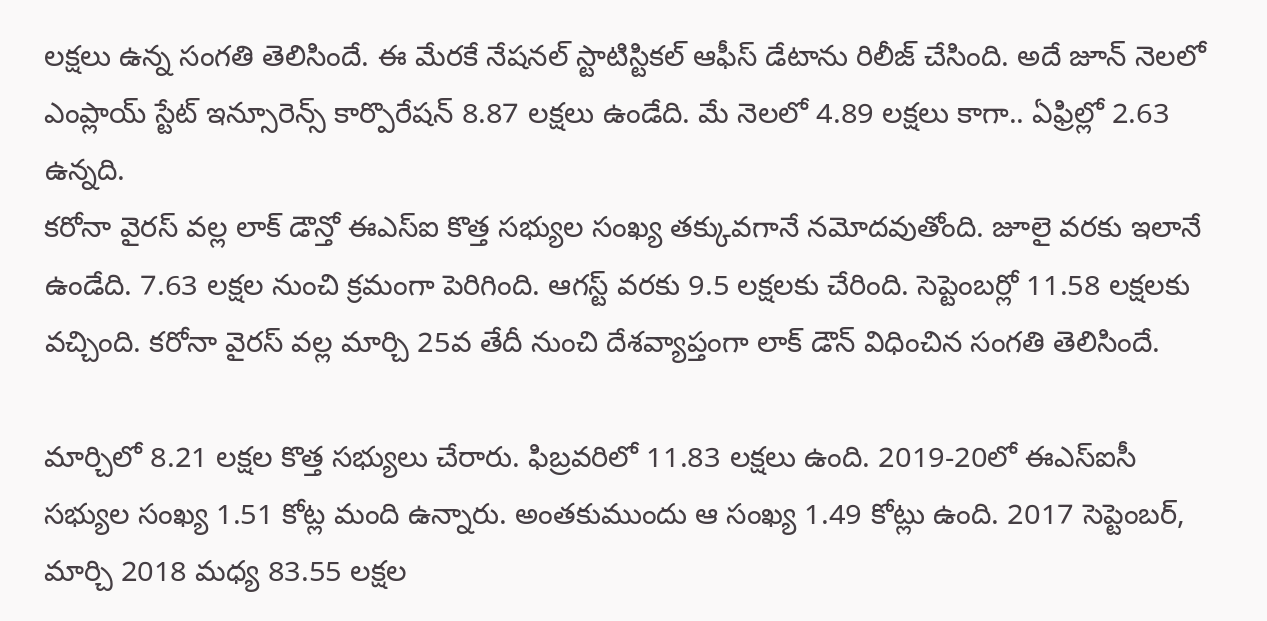లక్షలు ఉన్న సంగతి తెలిసిందే. ఈ మేరకే నేషనల్ స్టాటిస్టికల్ ఆఫీస్ డేటాను రిలీజ్ చేసింది. అదే జూన్ నెలలో ఎంప్లాయ్ స్టేట్ ఇన్సూరెన్స్ కార్పొరేషన్ 8.87 లక్షలు ఉండేది. మే నెలలో 4.89 లక్షలు కాగా.. ఏఫ్రిల్లో 2.63 ఉన్నది.
కరోనా వైరస్ వల్ల లాక్ డౌన్తో ఈఎస్ఐ కొత్త సభ్యుల సంఖ్య తక్కువగానే నమోదవుతోంది. జూలై వరకు ఇలానే ఉండేది. 7.63 లక్షల నుంచి క్రమంగా పెరిగింది. ఆగస్ట్ వరకు 9.5 లక్షలకు చేరింది. సెప్టెంబర్లో 11.58 లక్షలకు వచ్చింది. కరోనా వైరస్ వల్ల మార్చి 25వ తేదీ నుంచి దేశవ్యాప్తంగా లాక్ డౌన్ విధించిన సంగతి తెలిసిందే.

మార్చిలో 8.21 లక్షల కొత్త సభ్యులు చేరారు. ఫిబ్రవరిలో 11.83 లక్షలు ఉంది. 2019-20లో ఈఎస్ఐసీ సభ్యుల సంఖ్య 1.51 కోట్ల మంది ఉన్నారు. అంతకుముందు ఆ సంఖ్య 1.49 కోట్లు ఉంది. 2017 సెప్టెంబర్, మార్చి 2018 మధ్య 83.55 లక్షల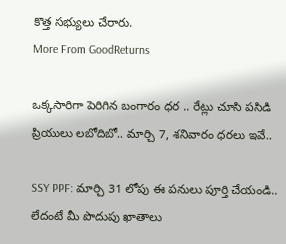కొత్త సభ్యులు చేరారు.
More From GoodReturns

ఒక్కసారిగా పెరిగిన బంగారం ధర .. రేట్లు చూసి పసిడి ప్రియులు లబోదిబో.. మార్చి 7, శనివారం ధరలు ఇవే..

SSY PPF: మార్చి 31 లోపు ఈ పనులు పూర్తి చేయండి.. లేదంటే మీ పొదుపు ఖాతాలు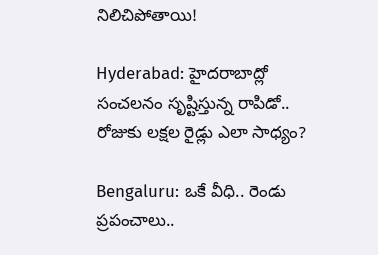నిలిచిపోతాయి!

Hyderabad: హైదరాబాద్లో సంచలనం సృష్టిస్తున్న రాపిడో.. రోజుకు లక్షల రైడ్లు ఎలా సాధ్యం?

Bengaluru: ఒకే వీధి.. రెండు ప్రపంచాలు..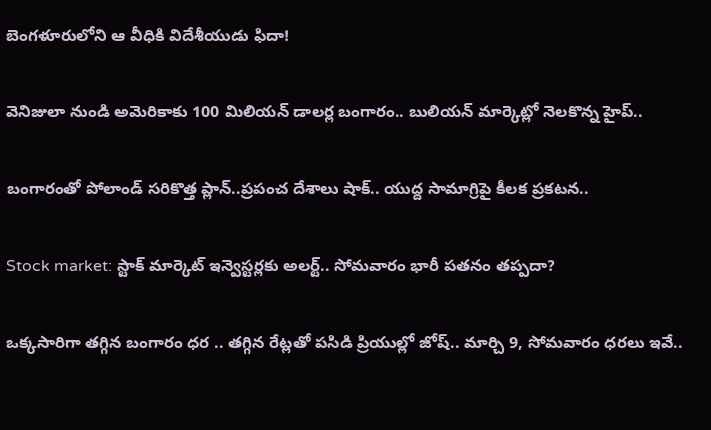బెంగళూరులోని ఆ వీధికి విదేశీయుడు ఫిదా!

వెనిజులా నుండి అమెరికాకు 100 మిలియన్ డాలర్ల బంగారం.. బులియన్ మార్కెట్లో నెలకొన్న హైప్..

బంగారంతో పోలాండ్ సరికొత్త ప్లాన్..ప్రపంచ దేశాలు షాక్.. యుద్ద సామాగ్రిపై కీలక ప్రకటన..

Stock market: స్టాక్ మార్కెట్ ఇన్వెస్టర్లకు అలర్ట్.. సోమవారం భారీ పతనం తప్పదా?

ఒక్కసారిగా తగ్గిన బంగారం ధర .. తగ్గిన రేట్లతో పసిడి ప్రియుల్లో జోష్.. మార్చి 9, సోమవారం ధరలు ఇవే..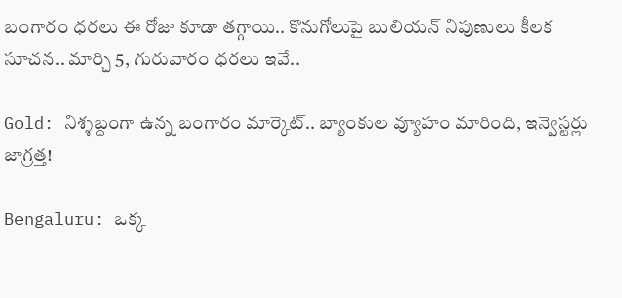బంగారం ధరలు ఈ రోజు కూడా తగ్గాయి.. కొనుగోలుపై బులియన్ నిపుణులు కీలక సూచన.. మార్చి 5, గురువారం ధరలు ఇవే..

Gold: నిశ్శబ్దంగా ఉన్న బంగారం మార్కెట్.. బ్యాంకుల వ్యూహం మారింది, ఇన్వెస్టర్లు జాగ్రత్త!

Bengaluru: ఒక్క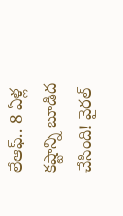లేఆఫ్.. 8 ఏళ్ల కష్టాన్ని బూడిద చేసింది! వైరల్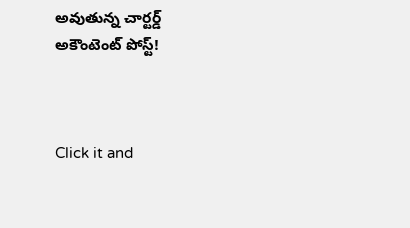అవుతున్న చార్టర్డ్ అకౌంటెంట్ పోస్ట్!



Click it and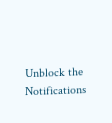Unblock the Notifications